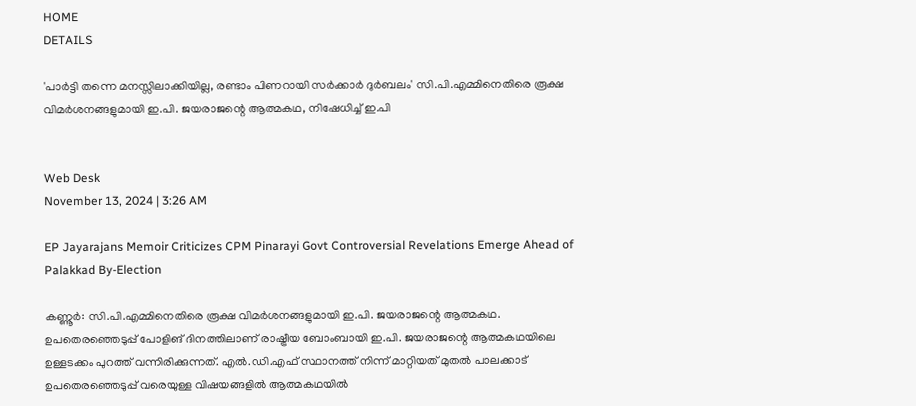HOME
DETAILS

'പാര്‍ട്ടി തന്നെ മനസ്സിലാക്കിയില്ല, രണ്ടാം പിണറായി സര്‍ക്കാര്‍ ദുര്‍ബലം' സി.പി.എമ്മിനെതിരെ രൂക്ഷ വിമര്‍ശനങ്ങളുമായി ഇ.പി. ജയരാജന്റെ ആത്മകഥ, നിഷേധിച്ച് ഇ.പി


Web Desk
November 13, 2024 | 3:26 AM

EP Jayarajans Memoir Criticizes CPM Pinarayi Govt Controversial Revelations Emerge Ahead of Palakkad By-Election

കണ്ണൂര്‍: സി.പി.എമ്മിനെതിരെ രൂക്ഷ വിമര്‍ശനങ്ങളുമായി ഇ.പി. ജയരാജന്റെ ആത്മകഥ. ഉപതെരഞ്ഞെടുപ്പ് പോളിങ് ദിനത്തിലാണ് രാഷ്ട്രീയ ബോംബായി ഇ.പി. ജയരാജന്റെ ആത്മകഥയിലെ ഉള്ളടക്കം പുറത്ത് വന്നിരിക്കുന്നത്. എല്‍.ഡി.എഫ് സ്ഥാനത്ത് നിന്ന് മാറ്റിയത് മുതല്‍ പാലക്കാട് ഉപതെരഞ്ഞെടുപ്പ് വരെയുള്ള വിഷയങ്ങളില്‍ ആത്മകഥയില്‍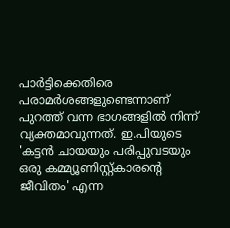പാര്‍ട്ടിക്കെതിരെ  പരാമര്‍ശങ്ങളുണ്ടെന്നാണ് പുറത്ത് വന്ന ഭാഗങ്ങളില്‍ നിന്ന് വ്യക്തമാവുന്നത്. ഇ.പിയുടെ 'കട്ടന്‍ ചായയും പരിപ്പുവടയും ഒരു കമ്മ്യൂണിസ്റ്റ്കാരന്റെ ജീവിതം' എന്ന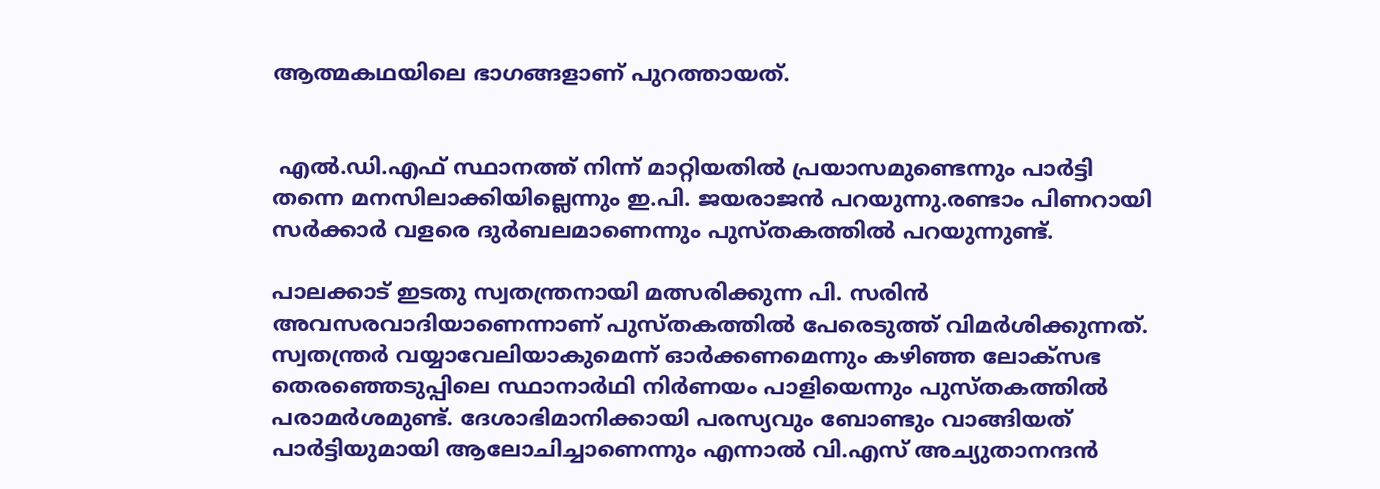ആത്മകഥയിലെ ഭാഗങ്ങളാണ് പുറത്തായത്.


 എല്‍.ഡി.എഫ് സ്ഥാനത്ത് നിന്ന് മാറ്റിയതില്‍ പ്രയാസമുണ്ടെന്നും പാര്‍ട്ടി തന്നെ മനസിലാക്കിയില്ലെന്നും ഇ.പി. ജയരാജന്‍ പറയുന്നു.രണ്ടാം പിണറായി സര്‍ക്കാര്‍ വളരെ ദുര്‍ബലമാണെന്നും പുസ്തകത്തില്‍ പറയുന്നുണ്ട്.

പാലക്കാട് ഇടതു സ്വതന്ത്രനായി മത്സരിക്കുന്ന പി. സരിന്‍ അവസരവാദിയാണെന്നാണ് പുസ്തകത്തില്‍ പേരെടുത്ത് വിമര്‍ശിക്കുന്നത്. സ്വതന്ത്രര്‍ വയ്യാവേലിയാകുമെന്ന് ഓര്‍ക്കണമെന്നും കഴിഞ്ഞ ലോക്‌സഭ തെരഞ്ഞെടുപ്പിലെ സ്ഥാനാര്‍ഥി നിര്‍ണയം പാളിയെന്നും പുസ്തകത്തില്‍ പരാമര്‍ശമുണ്ട്. ദേശാഭിമാനിക്കായി പരസ്യവും ബോണ്ടും വാങ്ങിയത് പാര്‍ട്ടിയുമായി ആലോചിച്ചാണെന്നും എന്നാല്‍ വി.എസ് അച്യുതാനന്ദന്‍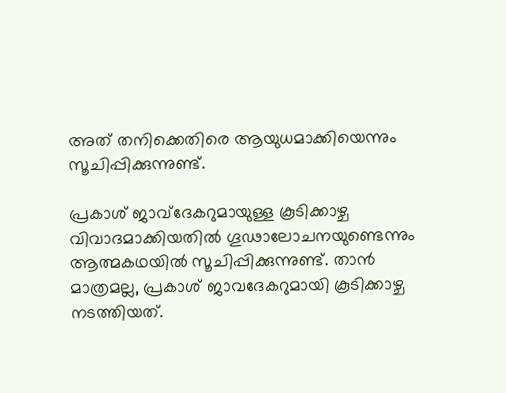അത് തനിക്കെതിരെ ആയുധമാക്കിയെന്നും സൂചിപ്പിക്കുന്നുണ്ട്.

പ്രകാശ് ജാവ്‌ദേകറുമായുള്ള കൂടിക്കാഴ്ച വിവാദമാക്കിയതില്‍ ഗൂഢാലോചനയുണ്ടെന്നും ആത്മകഥയില്‍ സൂചിപ്പിക്കുന്നുണ്ട്. താന്‍ മാത്രമല്ല, പ്രകാശ് ജാവദേകറുമായി കൂടിക്കാഴ്ച നടത്തിയത്.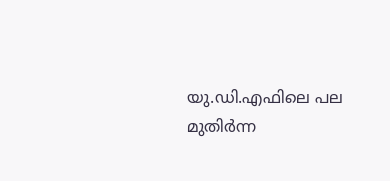യു.ഡി.എഫിലെ പല മുതിര്‍ന്ന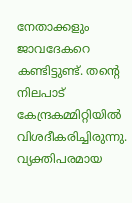നേതാക്കളും ജാവദേകറെ കണ്ടിട്ടുണ്ട്. തന്റെ നിലപാട് കേന്ദ്രകമ്മിറ്റിയില്‍ വിശദീകരിച്ചിരുന്നു. വ്യക്തിപരമായ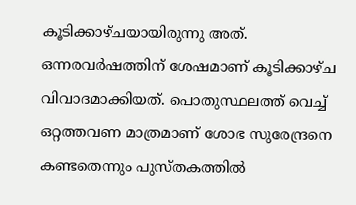കൂടിക്കാഴ്ചയായിരുന്നു അത്. ഒന്നരവര്‍ഷത്തിന് ശേഷമാണ് കൂടിക്കാഴ്ച വിവാദമാക്കിയത്. പൊതുസ്ഥലത്ത് വെച്ച് ഒറ്റത്തവണ മാത്രമാണ് ശോഭ സുരേന്ദ്രനെ കണ്ടതെന്നും പുസ്തകത്തില്‍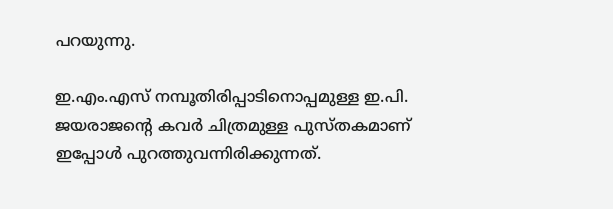പറയുന്നു.

ഇ.എം.എസ് നമ്പൂതിരിപ്പാടിനൊപ്പമുള്ള ഇ.പി. ജയരാജന്റെ കവര്‍ ചിത്രമുള്ള പുസ്തകമാണ് ഇപ്പോള്‍ പുറത്തുവന്നിരിക്കുന്നത്.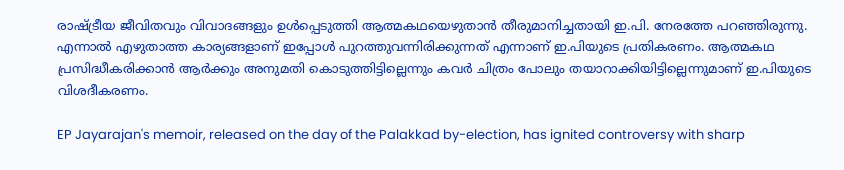രാഷ്ട്രീയ ജീവിതവും വിവാദങ്ങളും ഉള്‍പ്പെടുത്തി ആത്മകഥയെഴുതാന്‍ തീരുമാനിച്ചതായി ഇ.പി. നേരത്തേ പറഞ്ഞിരുന്നു. എന്നാല്‍ എഴുതാത്ത കാര്യങ്ങളാണ് ഇപ്പോള്‍ പുറത്തുവന്നിരിക്കുന്നത് എന്നാണ് ഇ.പിയുടെ പ്രതികരണം. ആത്മകഥ പ്രസിദ്ധീകരിക്കാന്‍ ആര്‍ക്കും അനുമതി കൊടുത്തിട്ടില്ലെന്നും കവര്‍ ചിത്രം പോലും തയാറാക്കിയിട്ടില്ലെന്നുമാണ് ഇ.പിയുടെ വിശദീകരണം.

EP Jayarajan's memoir, released on the day of the Palakkad by-election, has ignited controversy with sharp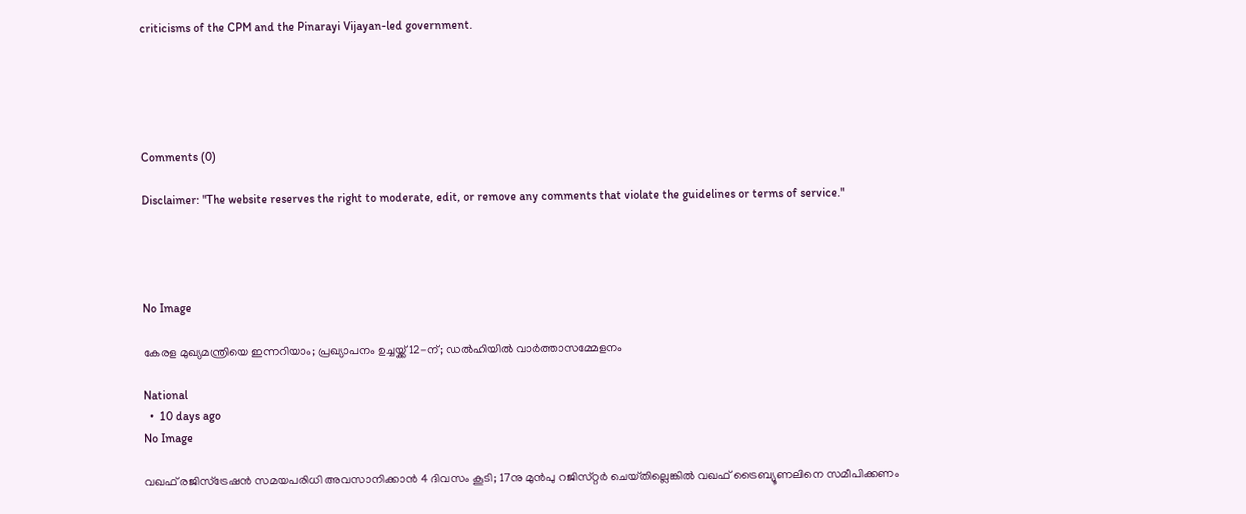criticisms of the CPM and the Pinarayi Vijayan-led government.





Comments (0)

Disclaimer: "The website reserves the right to moderate, edit, or remove any comments that violate the guidelines or terms of service."




No Image

കേരള മുഖ്യമന്ത്രിയെ ഇന്നറിയാം; പ്രഖ്യാപനം ഉച്ചയ്ക്ക് 12-ന്; ഡൽഹിയിൽ വാർത്താസമ്മേളനം

National
  •  10 days ago
No Image

വഖഫ് രജിസ്‌ട്രേഷൻ സമയപരിധി അവസാനിക്കാൻ 4 ദിവസം കൂടി; 17നു മുൻപു റജിസ്‌റ്റർ ചെയ്‌തില്ലെങ്കിൽ വഖഫ് ട്രൈബ്യൂണലിനെ സമീപിക്കണം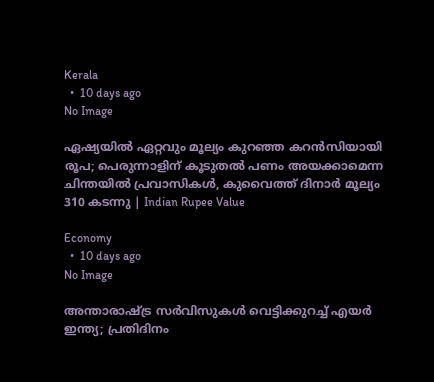Kerala
  •  10 days ago
No Image

ഏഷ്യയില്‍ ഏറ്റവും മൂല്യം കുറഞ്ഞ കറന്‍സിയായി രൂപ; പെരുന്നാളിന് കൂടുതല്‍ പണം അയക്കാമെന്ന ചിന്തയില്‍ പ്രവാസികള്‍, കുവൈത്ത് ദിനാര്‍ മൂല്യം 310 കടന്നു | Indian Rupee Value

Economy
  •  10 days ago
No Image

അന്താരാഷ്ട്ര സർവിസുകൾ വെട്ടിക്കുറച്ച് എയർ ഇന്ത്യ; പ്രതിദിനം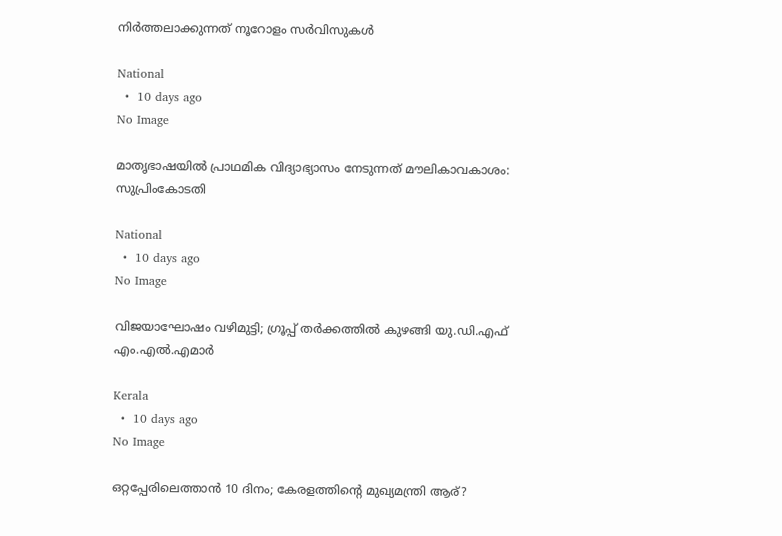നിർത്തലാക്കുന്നത് നൂറോളം സർവിസുകൾ

National
  •  10 days ago
No Image

മാതൃഭാഷയിൽ പ്രാഥമിക വിദ്യാഭ്യാസം നേടുന്നത് മൗലികാവകാശം: സുപ്രിംകോടതി

National
  •  10 days ago
No Image

വിജയാഘോഷം വഴിമുട്ടി; ഗ്രൂപ്പ് തർക്കത്തിൽ കുഴങ്ങി യു.ഡി.എഫ് എം.എൽ.എമാർ

Kerala
  •  10 days ago
No Image

ഒറ്റപ്പേരിലെത്താൻ 10 ദിനം; കേരളത്തിന്റെ മുഖ്യമന്ത്രി ആര്?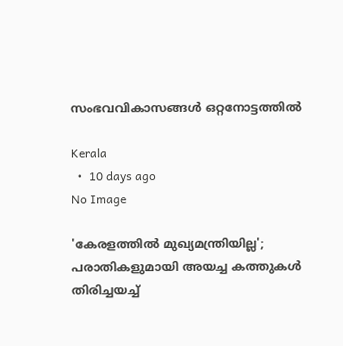സംഭവവികാസങ്ങൾ ഒറ്റനോട്ടത്തിൽ

Kerala
  •  10 days ago
No Image

'കേരളത്തില്‍ മുഖ്യമന്ത്രിയില്ല'; പരാതികളുമായി അയച്ച കത്തുകള്‍ തിരിച്ചയച്ച്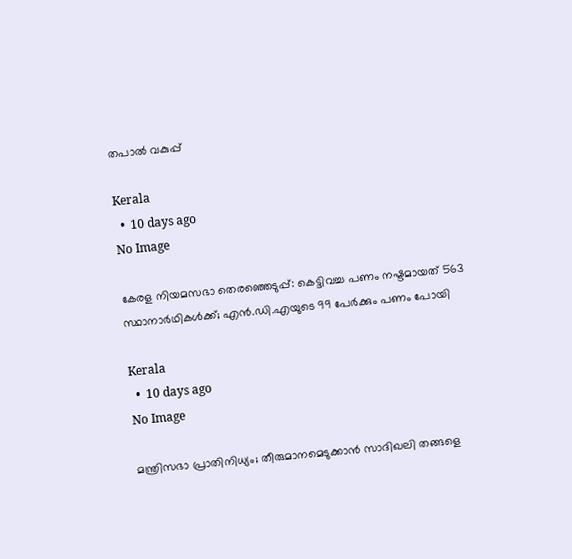തപാല്‍ വകുപ്പ്

Kerala
  •  10 days ago
No Image

കേരള നിയമസഭാ തെരഞ്ഞെടുപ്പ്: കെട്ടിവച്ച പണം നഷ്ടമായത് 563 സ്ഥാനാർഥികൾക്ക്; എൻ.ഡി.എയുടെ 99 പേർക്കും പണം പോയി

Kerala
  •  10 days ago
No Image

മന്ത്രിസഭാ പ്രാതിനിധ്യം; തീരുമാനമെടുക്കാൻ സാദിഖലി തങ്ങളെ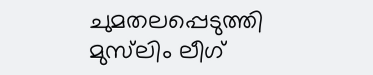ചുമതലപ്പെടുത്തി മുസ്‌ലിം ലീഗ്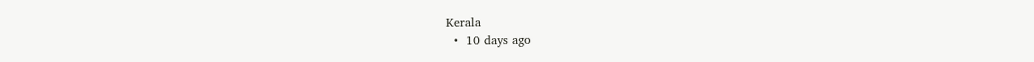Kerala
  •  10 days ago